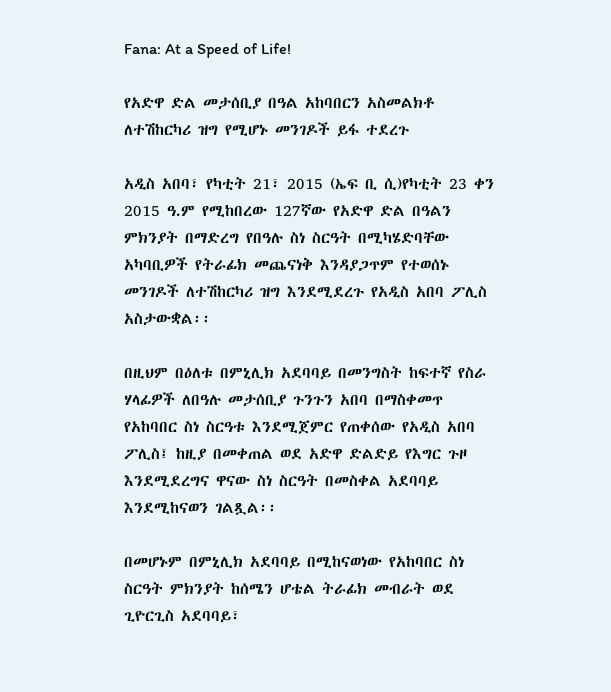Fana: At a Speed of Life!

የአድዋ ድል መታሰቢያ በዓል አከባበርን አስመልክቶ ለተሽከርካሪ ዝግ የሚሆኑ መንገዶች ይፋ ተደረጉ

አዲስ አበባ፣ የካቲት 21፣ 2015 (ኤፍ ቢ ሲ)የካቲት 23 ቀን 2015 ዓ.ም የሚከበረው 127ኛው የአድዋ ድል በዓልን ምክንያት በማድረግ የበዓሉ ስነ ስርዓት በሚካሄድባቸው አካባቢዎች የትራፊክ መጨናነቅ እንዳያጋጥም የተወሰኑ መንገዶች ለተሽከርካሪ ዝግ እንደሚደረጉ የአዲስ አበባ ፖሊስ አስታውቋል፡፡

በዚህም በዕለቱ በምኒሊክ አደባባይ በመንግስት ከፍተኛ የስራ ሃላፊዎች ለበዓሉ መታሰቢያ ጉንጉን አበባ በማስቀመጥ የአከባበር ስነ ስርዓቱ እንደሚጀምር የጠቀሰው የአዲስ አበባ ፖሊስ፤ ከዚያ በመቀጠል ወደ አድዋ ድልድይ የእግር ጉዞ እንደሚደረግና ዋናው ስነ ስርዓት በመስቀል አደባባይ እንደሚከናወን ገልጿል፡፡

በመሆኑም በምኒሊክ አደባባይ በሚከናወነው የአከባበር ስነ ስርዓት ምክንያት ከሰሜን ሆቴል ትራፊክ መብራት ወደ ጊዮርጊስ አደባባይ፣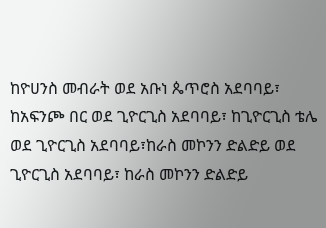ከዮሀንስ መብራት ወደ አቡነ ጴጥሮስ አደባባይ፣ ከአፍንጮ በር ወደ ጊዮርጊስ አደባባይ፣ ከጊዮርጊስ ቴሌ ወደ ጊዮርጊስ አደባባይ፣ከራስ መኮንን ድልድይ ወደ ጊዮርጊስ አደባባይ፣ ከራስ መኮንን ድልድይ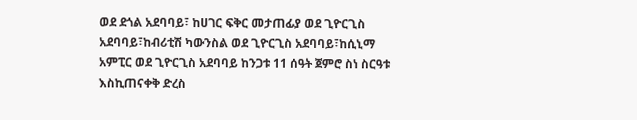ወደ ደጎል አደባባይ፣ ከሀገር ፍቅር መታጠፊያ ወደ ጊዮርጊስ አደባባይ፣ከብሪቲሽ ካውንስል ወደ ጊዮርጊስ አደባባይ፣ከሲኒማ አምፒር ወደ ጊዮርጊስ አደባባይ ከንጋቱ 11 ሰዓት ጀምሮ ስነ ስርዓቱ እስኪጠናቀቅ ድረስ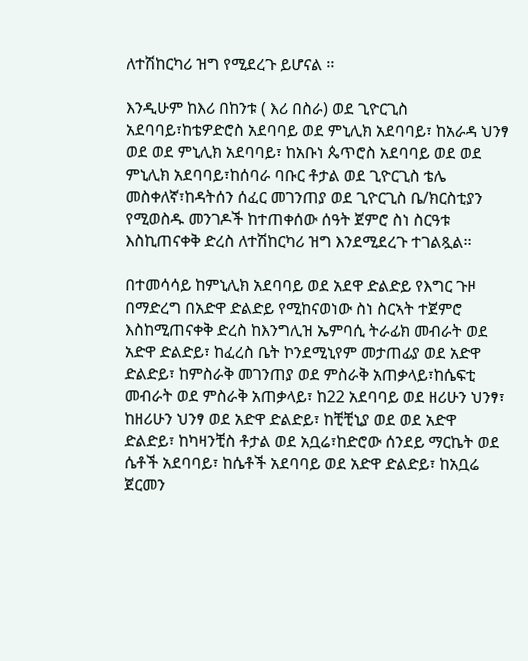ለተሽከርካሪ ዝግ የሚደረጉ ይሆናል ፡፡

እንዲሁም ከእሪ በከንቱ ( እሪ በስራ) ወደ ጊዮርጊስ አደባባይ፣ከቴዎድሮስ አደባባይ ወደ ምኒሊክ አደባባይ፣ ከአራዳ ህንፃ ወደ ወደ ምኒሊክ አደባባይ፣ ከአቡነ ጴጥሮስ አደባባይ ወደ ወደ ምኒሊክ አደባባይ፣ከሰባራ ባቡር ቶታል ወደ ጊዮርጊስ ቴሌ መስቀለኛ፣ከዳትሰን ሰፈር መገንጠያ ወደ ጊዮርጊስ ቤ/ክርስቲያን የሚወስዱ መንገዶች ከተጠቀሰው ሰዓት ጀምሮ ስነ ስርዓቱ እስኪጠናቀቅ ድረስ ለተሽከርካሪ ዝግ እንደሚደረጉ ተገልጿል፡፡

በተመሳሳይ ከምኒሊክ አደባባይ ወደ አደዋ ድልድይ የእግር ጉዞ በማድረግ በአድዋ ድልድይ የሚከናወነው ስነ ስርኣት ተጀምሮ እስከሚጠናቀቅ ድረስ ከእንግሊዝ ኤምባሲ ትራፊክ መብራት ወደ አድዋ ድልድይ፣ ከፈረስ ቤት ኮንደሚኒየም መታጠፊያ ወደ አድዋ ድልድይ፣ ከምስራቅ መገንጠያ ወደ ምስራቅ አጠቃላይ፣ከሴፍቲ መብራት ወደ ምስራቅ አጠቃላይ፣ ከ22 አደባባይ ወደ ዘሪሁን ህንፃ፣ ከዘሪሁን ህንፃ ወደ አድዋ ድልድይ፣ ከቺቺኒያ ወደ ወደ አድዋ ድልድይ፣ ከካዛንቺስ ቶታል ወደ አቧሬ፣ከድሮው ሰንደይ ማርኬት ወደ ሴቶች አደባባይ፣ ከሴቶች አደባባይ ወደ አድዋ ድልድይ፣ ከአቧሬ ጀርመን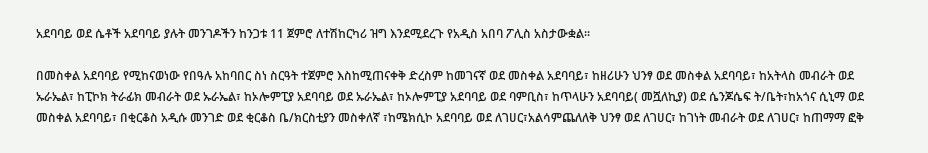አደባባይ ወደ ሴቶች አደባባይ ያሉት መንገዶችን ከንጋቱ 11 ጀምሮ ለተሽከርካሪ ዝግ እንደሚደረጉ የአዲስ አበባ ፖሊስ አስታውቋል፡፡

በመስቀል አደባባይ የሚከናወነው የበዓሉ አከባበር ስነ ስርዓት ተጀምሮ እስከሚጠናቀቅ ድረስም ከመገናኛ ወደ መስቀል አደባባይ፣ ከዘሪሁን ህንፃ ወደ መስቀል አደባባይ፣ ከአትላስ መብራት ወደ ኡራኤል፣ ከፒኮክ ትራፊክ መብራት ወደ ኡራኤል፣ ከኦሎምፒያ አደባባይ ወደ ኡራኤል፣ ከኦሎምፒያ አደባባይ ወደ ባምቢስ፣ ከጥላሁን አደባባይ( መሿለኪያ) ወደ ሴንጆሴፍ ት/ቤት፣ከአጎና ሲኒማ ወደ መስቀል አደባባይ፣ በቂርቆስ አዲሱ መንገድ ወደ ቂርቆስ ቤ/ክርስቲያን መስቀለኛ ፣ከሜክሲኮ አደባባይ ወደ ለገሀር፣አልሳምጨለለቅ ህንፃ ወደ ለገሀር፣ ከገነት መብራት ወደ ለገሀር፣ ከጠማማ ፎቅ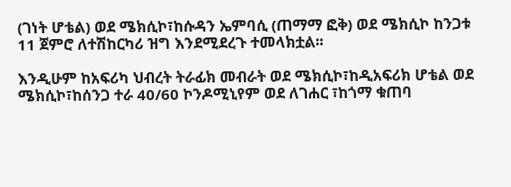(ገነት ሆቴል) ወደ ሜክሲኮ፣ከሱዳን ኤምባሲ (ጠማማ ፎቅ) ወደ ሜክሲኮ ከንጋቱ 11 ጀምሮ ለተሽከርካሪ ዝግ እንደሚደረጉ ተመላክቷል፡፡

እንዲሁም ከአፍሪካ ህብረት ትራፊክ መብራት ወደ ሜክሲኮ፣ከዲአፍሪክ ሆቴል ወደ ሜክሲኮ፣ከሰንጋ ተራ 40/60 ኮንዶሚኒየም ወደ ለገሐር ፣ከጎማ ቁጠባ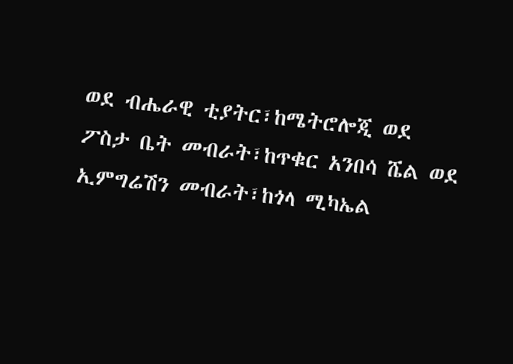ወደ ብሔራዊ ቲያትር፣ከሜትሮሎጂ ወደ ፖስታ ቤት መብራት፣ከጥቁር አንበሳ ሼል ወደ ኢምግሬሽን መብራት፣ከጎላ ሚካኤል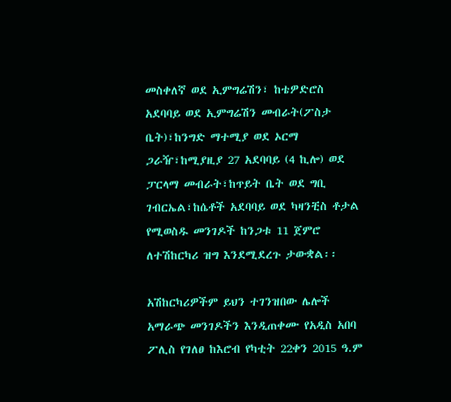መስቀለኛ ወደ ኢምግሬሽን፣ ከቴዎድሮስ አደባባይ ወደ ኢምግሬሽን መብራት(ፖስታ ቤት)፣ከንግድ ማተሚያ ወደ ኦርማ ጋራዥ፣ከሚያዚያ 27 አደባባይ (4 ኪሎ) ወደ ፓርላማ መብራት፣ከጥይት ቤት ወደ ግቢ ገብርኤል፣ከሴቶች አደባባይ ወደ ካዛንቺስ ቶታል የሚወስዱ መንገዶች ከንጋቱ 11 ጀምሮ ለተሽከርካሪ ዝግ እንደሚደረጉ ታውቋል፡፡

አሽከርካሪዎችም ይህን ተገንዝበው ሌሎች አማራጭ መንገዶችን እንዲጠቀሙ የአዲስ አበባ ፖሊስ የገለፀ ከእሮብ የካቲት 22ቀን 2015 ዓ.ም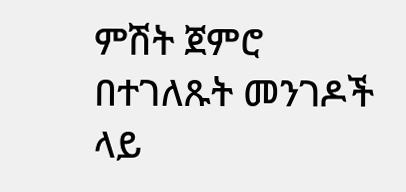ምሽት ጀምሮ በተገለጹት መንገዶች ላይ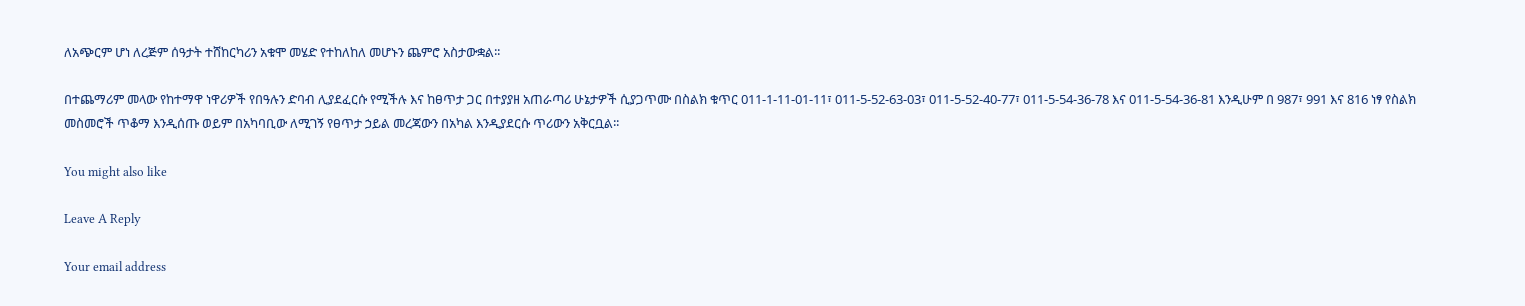ለአጭርም ሆነ ለረጅም ሰዓታት ተሸከርካሪን አቁሞ መሄድ የተከለከለ መሆኑን ጨምሮ አስታውቋል፡፡

በተጨማሪም መላው የከተማዋ ነዋሪዎች የበዓሉን ድባብ ሊያደፈርሱ የሚችሉ እና ከፀጥታ ጋር በተያያዘ አጠራጣሪ ሁኔታዎች ሲያጋጥሙ በስልክ ቁጥር 011-1-11-01-11፣ 011-5-52-63-03፣ 011-5-52-40-77፣ 011-5-54-36-78 እና 011-5-54-36-81 እንዲሁም በ 987፣ 991 እና 816 ነፃ የስልክ መስመሮች ጥቆማ እንዲሰጡ ወይም በአካባቢው ለሚገኝ የፀጥታ ኃይል መረጃውን በአካል እንዲያደርሱ ጥሪውን አቅርቧል፡፡

You might also like

Leave A Reply

Your email address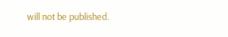will not be published.